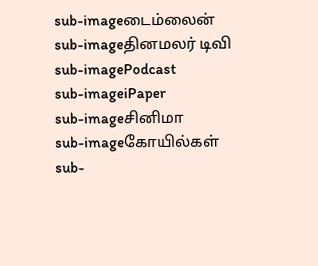sub-imageடைம்லைன்
sub-imageதினமலர் டிவி
sub-imagePodcast
sub-imageiPaper
sub-imageசினிமா
sub-imageகோயில்கள்
sub-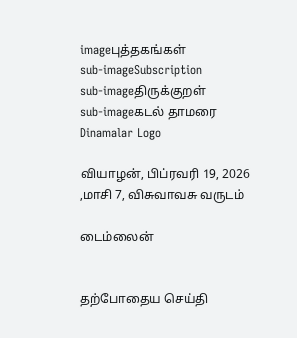imageபுத்தகங்கள்
sub-imageSubscription
sub-imageதிருக்குறள்
sub-imageகடல் தாமரை
Dinamalar Logo

வியாழன், பிப்ரவரி 19, 2026 ,மாசி 7, விசுவாவசு வருடம்

டைம்லைன்


தற்போதைய செய்தி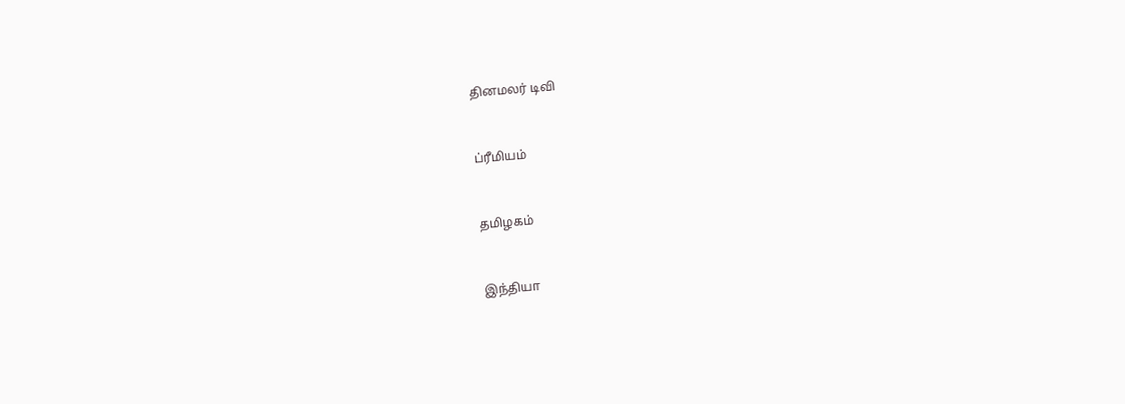தினமலர் டிவி


ப்ரீமியம்


தமிழகம்


இந்தியா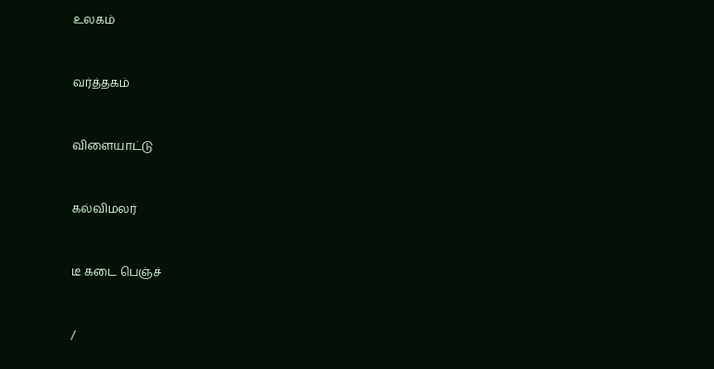உலகம்


வர்த்தகம்


விளையாட்டு


கல்விமலர்


டீ கடை பெஞ்ச்


/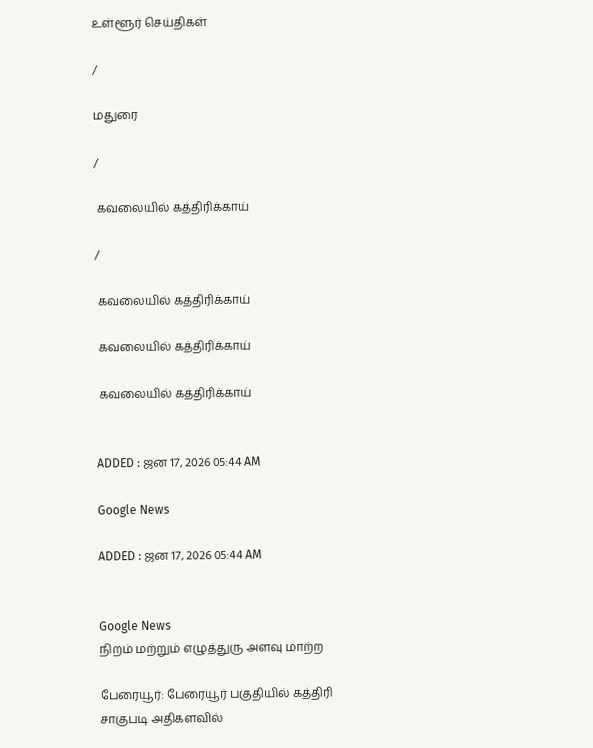உள்ளூர் செய்திகள்

/

மதுரை

/

 கவலையில் கத்திரிக்காய்

/

 கவலையில் கத்திரிக்காய்

 கவலையில் கத்திரிக்காய்

 கவலையில் கத்திரிக்காய்


ADDED : ஜன 17, 2026 05:44 AM

Google News

ADDED : ஜன 17, 2026 05:44 AM


Google News
நிறம் மற்றும் எழுத்துரு அளவு மாற்ற

பேரையூர்: பேரையூர் பகுதியில் கத்திரி சாகுபடி அதிகளவில்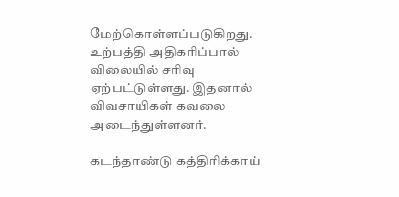மேற்கொள்ளப்படுகிறது. உற்பத்தி அதிகரிப்பால் விலையில் சரிவு ஏற்பட்டுள்ளது. இதனால் விவசாயிகள் கவலை அடைந்துள்ளனர்.

கடந்தாண்டு கத்திரிக்காய்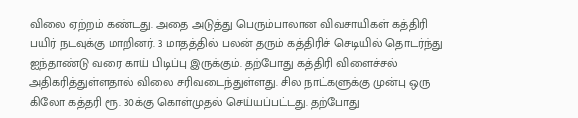விலை ஏற்றம் கண்டது. அதை அடுத்து பெரும்பாலான விவசாயிகள் கத்திரி பயிர் நடவுக்கு மாறினர். 3 மாதத்தில் பலன் தரும் கத்திரிச் செடியில் தொடர்ந்து ஐந்தாண்டு வரை காய் பிடிப்பு இருக்கும். தற்போது கத்திரி விளைச்சல் அதிகரித்துள்ளதால் விலை சரிவடைந்துள்ளது. சில நாட்களுக்கு முன்பு ஒரு கிலோ கத்தரி ரூ. 30க்கு கொள்முதல் செய்யப்பட்டது. தற்போது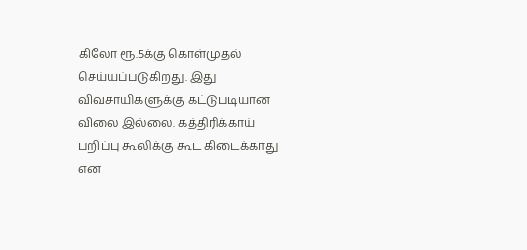கிலோ ரூ.5க்கு கொள்முதல் செய்யப்படுகிறது. இது விவசாயிகளுக்கு கட்டுபடியான விலை இல்லை. கத்திரிக்காய் பறிப்பு கூலிக்கு கூட கிடைக்காது என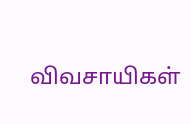விவசாயிகள்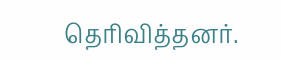தெரிவித்தனர்.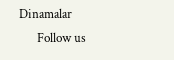Dinamalar
      Follow us